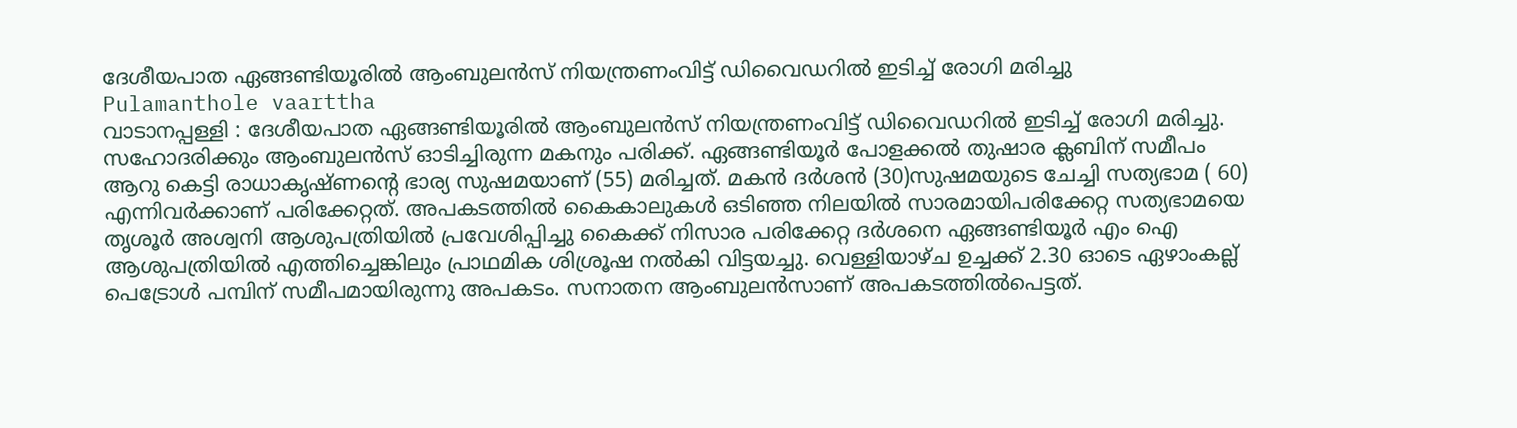ദേശീയപാത ഏങ്ങണ്ടിയൂരിൽ ആംബുലൻസ് നിയന്ത്രണംവിട്ട് ഡിവൈഡറിൽ ഇടിച്ച് രോഗി മരിച്ചു
Pulamanthole vaarttha
വാടാനപ്പള്ളി : ദേശീയപാത ഏങ്ങണ്ടിയൂരിൽ ആംബുലൻസ് നിയന്ത്രണംവിട്ട് ഡിവൈഡറിൽ ഇടിച്ച് രോഗി മരിച്ചു. സഹോദരിക്കും ആംബുലൻസ് ഓടിച്ചിരുന്ന മകനും പരിക്ക്. ഏങ്ങണ്ടിയൂർ പോളക്കൽ തുഷാര ക്ലബിന് സമീപം ആറു കെട്ടി രാധാകൃഷ്ണൻ്റെ ഭാര്യ സുഷമയാണ് (55) മരിച്ചത്. മകൻ ദർശൻ (30)സുഷമയുടെ ചേച്ചി സത്യഭാമ ( 60) എന്നിവർക്കാണ് പരിക്കേറ്റത്. അപകടത്തിൽ കൈകാലുകൾ ഒടിഞ്ഞ നിലയിൽ സാരമായിപരിക്കേറ്റ സത്യഭാമയെ തൃശൂർ അശ്വനി ആശുപത്രിയിൽ പ്രവേശിപ്പിച്ചു കൈക്ക് നിസാര പരിക്കേറ്റ ദർശനെ ഏങ്ങണ്ടിയൂർ എം ഐ ആശുപത്രിയിൽ എത്തിച്ചെങ്കിലും പ്രാഥമിക ശിശ്രൂഷ നൽകി വിട്ടയച്ചു. വെള്ളിയാഴ്ച ഉച്ചക്ക് 2.30 ഓടെ ഏഴാംകല്ല് പെട്രോൾ പമ്പിന് സമീപമായിരുന്നു അപകടം. സനാതന ആംബുലൻസാണ് അപകടത്തിൽപെട്ടത്.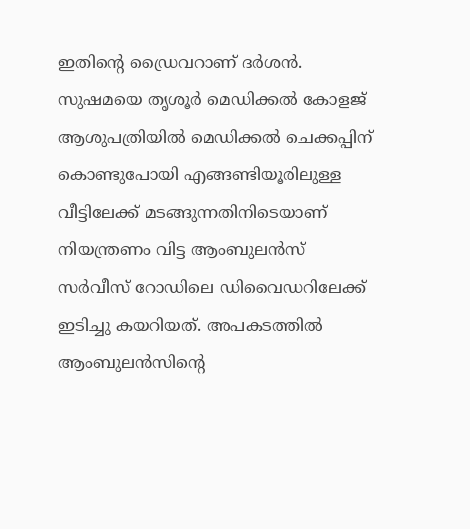ഇതിൻ്റെ ഡ്രൈവറാണ് ദർശൻ. സുഷമയെ തൃശൂർ മെഡിക്കൽ കോളജ് ആശുപത്രിയിൽ മെഡിക്കൽ ചെക്കപ്പിന് കൊണ്ടുപോയി എങ്ങണ്ടിയൂരിലുള്ള വീട്ടിലേക്ക് മടങ്ങുന്നതിനിടെയാണ് നിയന്ത്രണം വിട്ട ആംബുലൻസ് സർവീസ് റോഡിലെ ഡിവൈഡറിലേക്ക് ഇടിച്ചു കയറിയത്. അപകടത്തിൽ ആംബുലൻസിൻ്റെ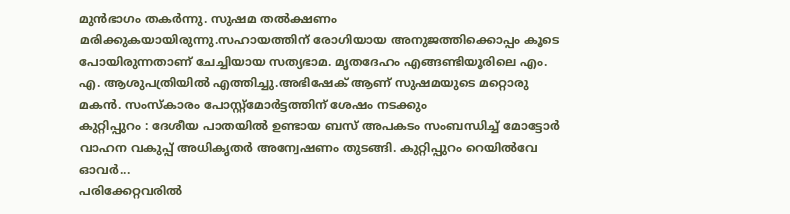മുൻഭാഗം തകർന്നു. സുഷമ തൽക്ഷണം മരിക്കുകയായിരുന്നു.സഹായത്തിന് രോഗിയായ അനുജത്തിക്കൊപ്പം കൂടെ പോയിരുന്നതാണ് ചേച്ചിയായ സത്യഭാമ. മൃതദേഹം എങ്ങണ്ടിയൂരിലെ എം. എ. ആശുപത്രിയിൽ എത്തിച്ചു.അഭിഷേക് ആണ് സുഷമയുടെ മറ്റൊരു മകൻ. സംസ്കാരം പോസ്റ്റ്മോർട്ടത്തിന് ശേഷം നടക്കും
കുറ്റിപ്പുറം : ദേശീയ പാതയിൽ ഉണ്ടായ ബസ് അപകടം സംബന്ധിച്ച് മോട്ടോർ വാഹന വകുപ്പ് അധികൃതർ അന്വേഷണം തുടങ്ങി. കുറ്റിപ്പുറം റെയിൽവേ ഓവർ...
പരിക്കേറ്റവരിൽ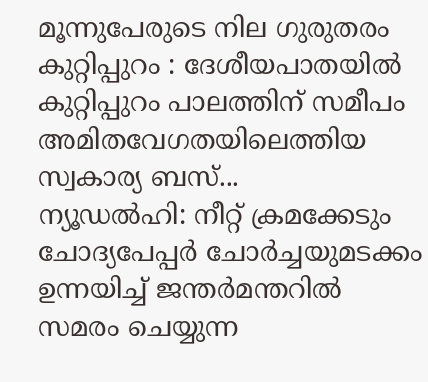മൂന്നുപേരുടെ നില ഗുരുതരം കുറ്റിപ്പുറം : ദേശീയപാതയിൽ കുറ്റിപ്പുറം പാലത്തിന് സമീപം അമിതവേഗതയിലെത്തിയ സ്വകാര്യ ബസ്...
ന്യൂഡൽഹി: നീറ്റ് ക്രമക്കേടും ചോദ്യപേപ്പർ ചോർച്ചയുമടക്കം ഉന്നയിച്ച് ജന്തർമന്തറിൽ സമരം ചെയ്യുന്ന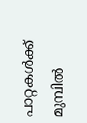പാറ്റകൾക്ക് മുമ്പിൽ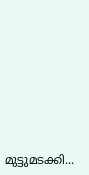മുട്ടുമടക്കി...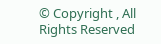© Copyright , All Rights Reserved